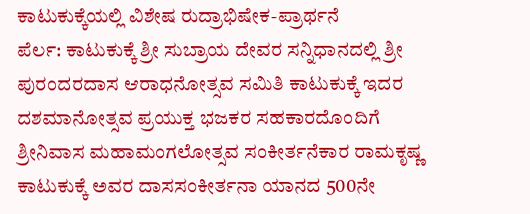ಕಾಟುಕುಕ್ಕೆಯಲ್ಲಿ ವಿಶೇಷ ರುದ್ರಾಭಿಷೇಕ-ಪ್ರಾರ್ಥನೆ
ಪೆರ್ಲ: ಕಾಟುಕುಕ್ಕೆ ಶ್ರೀ ಸುಬ್ರಾಯ ದೇವರ ಸನ್ನಿಧಾನದಲ್ಲಿ ಶ್ರೀ ಪುರಂದರದಾಸ ಆರಾಧನೋತ್ಸವ ಸಮಿತಿ ಕಾಟುಕುಕ್ಕೆ ಇದರ ದಶಮಾನೋತ್ಸವ ಪ್ರಯುಕ್ತ ಭಜಕರ ಸಹಕಾರದೊಂದಿಗೆ ಶ್ರೀನಿವಾಸ ಮಹಾಮಂಗಲೋತ್ಸವ ಸಂಕೀರ್ತನೆಕಾರ ರಾಮಕೃಷ್ಣ ಕಾಟುಕುಕ್ಕೆ ಅವರ ದಾಸಸಂಕೀರ್ತನಾ ಯಾನದ 500ನೇ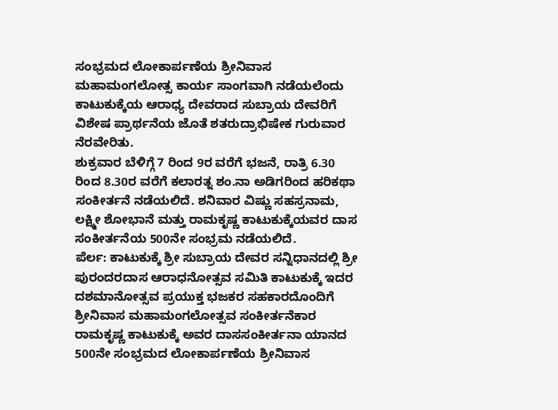ಸಂಭ್ರಮದ ಲೋಕಾರ್ಪಣೆಯ ಶ್ರೀನಿವಾಸ ಮಹಾಮಂಗಲೋತ್ಸ ಕಾರ್ಯ ಸಾಂಗವಾಗಿ ನಡೆಯಲೆಂದು ಕಾಟುಕುಕ್ಕೆಯ ಆರಾಧ್ಯ ದೇವರಾದ ಸುಬ್ರಾಯ ದೇವರಿಗೆ ವಿಶೇಷ ಪ್ರಾರ್ಥನೆಯ ಜೊತೆ ಶತರುದ್ರಾಭಿಷೇಕ ಗುರುವಾರ ನೆರವೇರಿತು.
ಶುಕ್ರವಾರ ಬೆಳಿಗ್ಗೆ 7 ರಿಂದ 9ರ ವರೆಗೆ ಭಜನೆ, ರಾತ್ರಿ 6.30 ರಿಂದ 8.30ರ ವರೆಗೆ ಕಲಾರತ್ನ ಶಂ.ನಾ ಅಡಿಗರಿಂದ ಹರಿಕಥಾ ಸಂಕೀರ್ತನೆ ನಡೆಯಲಿದೆ. ಶನಿವಾರ ವಿಷ್ಣು ಸಹಸ್ರನಾಮ, ಲಕ್ಷ್ಮೀ ಶೋಭಾನೆ ಮತ್ತು ರಾಮಕೃಷ್ಣ ಕಾಟುಕುಕ್ಕೆಯವರ ದಾಸ ಸಂಕೀರ್ತನೆಯ 500ನೇ ಸಂಭ್ರಮ ನಡೆಯಲಿದೆ.
ಪೆರ್ಲ: ಕಾಟುಕುಕ್ಕೆ ಶ್ರೀ ಸುಬ್ರಾಯ ದೇವರ ಸನ್ನಿಧಾನದಲ್ಲಿ ಶ್ರೀ ಪುರಂದರದಾಸ ಆರಾಧನೋತ್ಸವ ಸಮಿತಿ ಕಾಟುಕುಕ್ಕೆ ಇದರ ದಶಮಾನೋತ್ಸವ ಪ್ರಯುಕ್ತ ಭಜಕರ ಸಹಕಾರದೊಂದಿಗೆ ಶ್ರೀನಿವಾಸ ಮಹಾಮಂಗಲೋತ್ಸವ ಸಂಕೀರ್ತನೆಕಾರ ರಾಮಕೃಷ್ಣ ಕಾಟುಕುಕ್ಕೆ ಅವರ ದಾಸಸಂಕೀರ್ತನಾ ಯಾನದ 500ನೇ ಸಂಭ್ರಮದ ಲೋಕಾರ್ಪಣೆಯ ಶ್ರೀನಿವಾಸ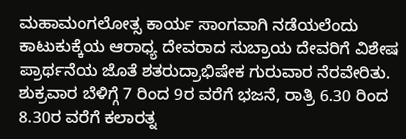ಮಹಾಮಂಗಲೋತ್ಸ ಕಾರ್ಯ ಸಾಂಗವಾಗಿ ನಡೆಯಲೆಂದು ಕಾಟುಕುಕ್ಕೆಯ ಆರಾಧ್ಯ ದೇವರಾದ ಸುಬ್ರಾಯ ದೇವರಿಗೆ ವಿಶೇಷ ಪ್ರಾರ್ಥನೆಯ ಜೊತೆ ಶತರುದ್ರಾಭಿಷೇಕ ಗುರುವಾರ ನೆರವೇರಿತು.
ಶುಕ್ರವಾರ ಬೆಳಿಗ್ಗೆ 7 ರಿಂದ 9ರ ವರೆಗೆ ಭಜನೆ, ರಾತ್ರಿ 6.30 ರಿಂದ 8.30ರ ವರೆಗೆ ಕಲಾರತ್ನ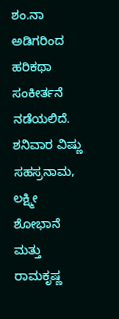ಶಂ.ನಾ ಅಡಿಗರಿಂದ ಹರಿಕಥಾ ಸಂಕೀರ್ತನೆ ನಡೆಯಲಿದೆ. ಶನಿವಾರ ವಿಷ್ಣು ಸಹಸ್ರನಾಮ, ಲಕ್ಷ್ಮೀ ಶೋಭಾನೆ ಮತ್ತು ರಾಮಕೃಷ್ಣ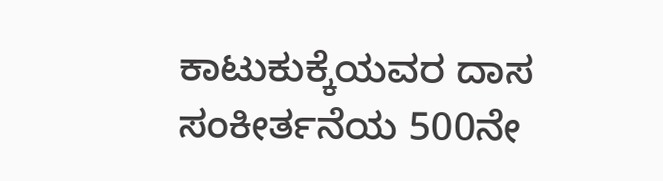ಕಾಟುಕುಕ್ಕೆಯವರ ದಾಸ ಸಂಕೀರ್ತನೆಯ 500ನೇ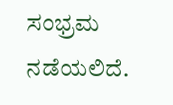ಸಂಭ್ರಮ ನಡೆಯಲಿದೆ.